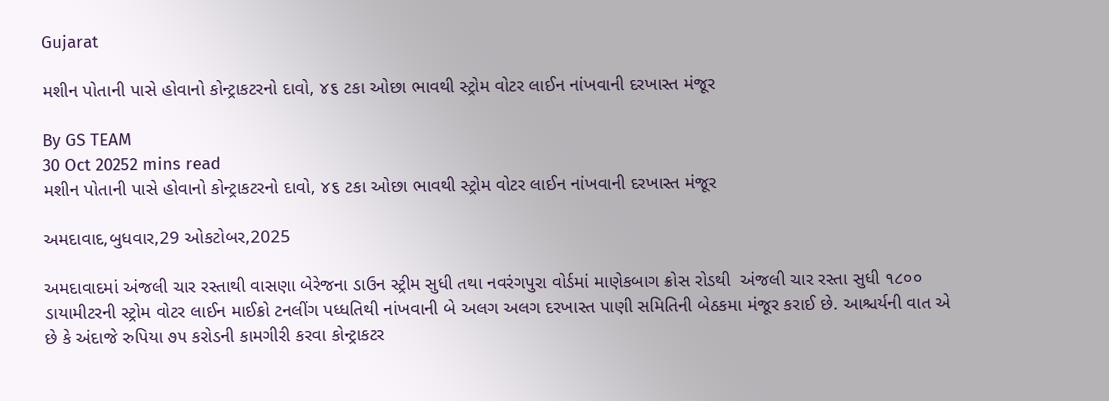Gujarat

મશીન પોતાની પાસે હોવાનો કોન્ટ્રાકટરનો દાવો, ૪૬ ટકા ઓછા ભાવથી સ્ટ્રોમ વોટર લાઈન નાંખવાની દરખાસ્ત મંજૂર

By GS TEAM
30 Oct 20252 mins read
મશીન પોતાની પાસે હોવાનો કોન્ટ્રાકટરનો દાવો, ૪૬ ટકા ઓછા ભાવથી સ્ટ્રોમ વોટર લાઈન નાંખવાની દરખાસ્ત મંજૂર

અમદાવાદ,બુધવાર,29 ઓકટોબર,2025

અમદાવાદમાં અંજલી ચાર રસ્તાથી વાસણા બેરેજના ડાઉન સ્ટ્રીમ સુધી તથા નવરંગપુરા વોર્ડમાં માણેકબાગ ક્રોસ રોડથી  અંજલી ચાર રસ્તા સુધી ૧૮૦૦ ડાયામીટરની સ્ટ્રોમ વોટર લાઈન માઈક્રો ટનલીંગ પધ્ધતિથી નાંખવાની બે અલગ અલગ દરખાસ્ત પાણી સમિતિની બેઠકમા મંજૂર કરાઈ છે. આશ્ચર્યની વાત એ છે કે અંદાજે રુપિયા ૭૫ કરોડની કામગીરી કરવા કોન્ટ્રાકટર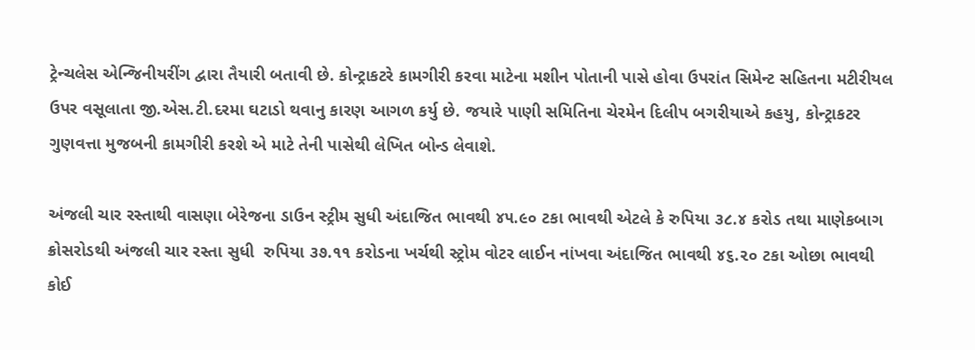ટ્રેન્ચલેસ એન્જિનીયરીંગ દ્વારા તૈયારી બતાવી છે. કોન્ટ્રાકટરે કામગીરી કરવા માટેના મશીન પોતાની પાસે હોવા ઉપરાંત સિમેન્ટ સહિતના મટીરીયલ ઉપર વસૂલાતા જી.એસ.ટી.દરમા ઘટાડો થવાનુ કારણ આગળ કર્યુ છે. જયારે પાણી સમિતિના ચેરમેન દિલીપ બગરીયાએ કહયુ, કોન્ટ્રાકટર ગુણવત્તા મુજબની કામગીરી કરશે એ માટે તેની પાસેથી લેખિત બોન્ડ લેવાશે.

અંજલી ચાર રસ્તાથી વાસણા બેરેજના ડાઉન સ્ટ્રીમ સુધી અંદાજિત ભાવથી ૪૫.૯૦ ટકા ભાવથી એટલે કે રુપિયા ૩૮.૪ કરોડ તથા માણેકબાગ ક્રોસરોડથી અંજલી ચાર રસ્તા સુધી  રુપિયા ૩૭.૧૧ કરોડના ખર્ચથી સ્ટ્રોમ વોટર લાઈન નાંખવા અંદાજિત ભાવથી ૪૬.૨૦ ટકા ઓછા ભાવથી કોઈ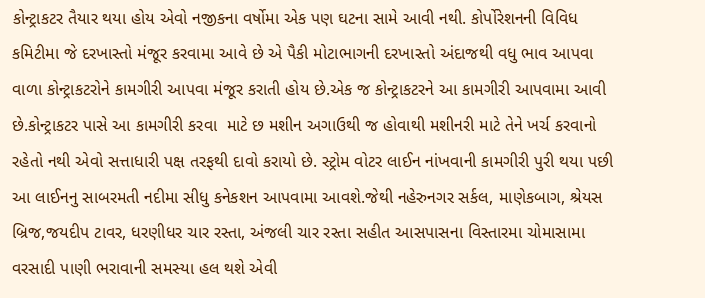કોન્ટ્રાકટર તૈયાર થયા હોય એવો નજીકના વર્ષોમા એક પણ ઘટના સામે આવી નથી. કોર્પોરેશનની વિવિધ  કમિટીમા જે દરખાસ્તો મંજૂર કરવામા આવે છે એ પૈકી મોટાભાગની દરખાસ્તો અંદાજથી વધુ ભાવ આપવા વાળા કોન્ટ્રાકટરોને કામગીરી આપવા મંજૂર કરાતી હોય છે.એક જ કોન્ટ્રાકટરને આ કામગીરી આપવામા આવી છે.કોન્ટ્રાકટર પાસે આ કામગીરી કરવા  માટે છ મશીન અગાઉથી જ હોવાથી મશીનરી માટે તેને ખર્ચ કરવાનો રહેતો નથી એવો સત્તાધારી પક્ષ તરફથી દાવો કરાયો છે. સ્ટ્રોમ વોટર લાઈન નાંખવાની કામગીરી પુરી થયા પછી આ લાઈનનુ સાબરમતી નદીમા સીધુ કનેકશન આપવામા આવશે.જેથી નહેરુનગર સર્કલ, માણેકબાગ, શ્રેયસ બ્રિજ,જયદીપ ટાવર, ધરણીધર ચાર રસ્તા, અંજલી ચાર રસ્તા સહીત આસપાસના વિસ્તારમા ચોમાસામા વરસાદી પાણી ભરાવાની સમસ્યા હલ થશે એવી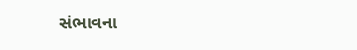સંભાવના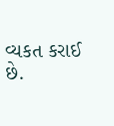વ્યકત કરાઈ છે.